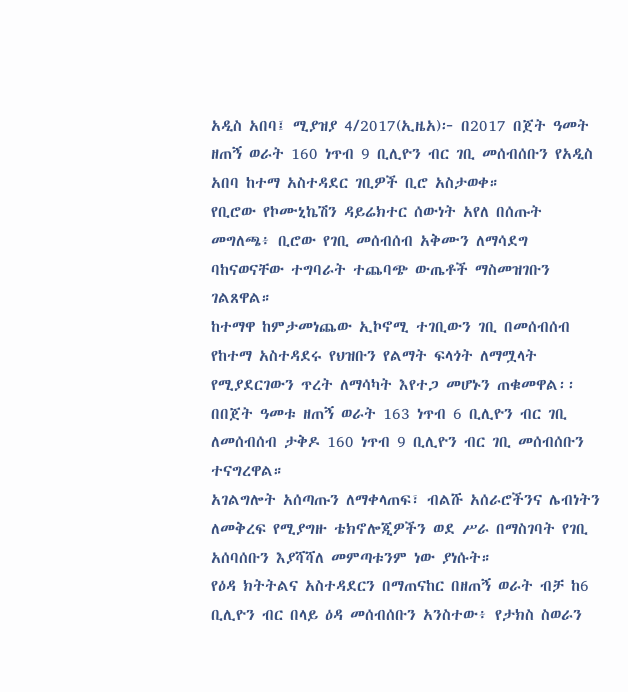አዲስ አበባ፤ ሚያዝያ 4/2017(ኢዜአ)፦ በ2017 በጀት ዓመት ዘጠኝ ወራት 160 ነጥብ 9 ቢሊዮን ብር ገቢ መሰብሰቡን የአዲስ አበባ ከተማ አስተዳደር ገቢዎች ቢሮ አስታወቀ።
የቢሮው የኮሙኒኬሽን ዳይሬክተር ሰውነት አየለ በሰጡት መግለጫ፥ ቢሮው የገቢ መሰብሰብ አቅሙን ለማሳደግ ባከናወናቸው ተግባራት ተጨባጭ ውጤቶች ማስመዝገቡን ገልጸዋል።
ከተማዋ ከምታመነጨው ኢኮኖሚ ተገቢውን ገቢ በመሰብሰብ የከተማ አስተዳደሩ የህዝቡን የልማት ፍላጎት ለማሟላት የሚያደርገውን ጥረት ለማሳካት እየተጋ መሆኑን ጠቁመዋል፡፡
በበጀት ዓመቱ ዘጠኝ ወራት 163 ነጥብ 6 ቢሊዮን ብር ገቢ ለመሰብሰብ ታቅዶ 160 ነጥብ 9 ቢሊዮን ብር ገቢ መሰብሰቡን ተናግረዋል።
አገልግሎት አሰጣጡን ለማቀላጠፍ፣ ብልሹ አሰራሮችንና ሌብነትን ለመቅረፍ የሚያግዙ ቴክኖሎጂዎችን ወደ ሥራ በማስገባት የገቢ አሰባሰቡን እያሻሻለ መምጣቱንም ነው ያነሱት።
የዕዳ ክትትልና አስተዳደርን በማጠናከር በዘጠኝ ወራት ብቻ ከ6 ቢሊዮን ብር በላይ ዕዳ መሰብሰቡን አንስተው፥ የታክስ ስወራን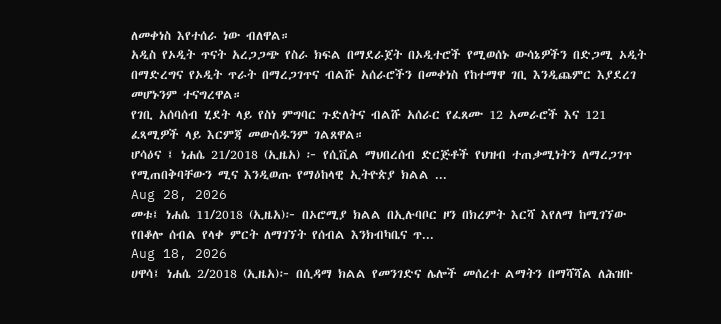ለመቀነስ እየተሰራ ነው ብለዋል።
አዲስ የኦዲት ጥናት አረጋጋጭ የስራ ክፍል በማደራጀት በኦዲተሮች የሚወሰኑ ውሳኔዎችን በድጋሚ ኦዲት በማድረግና የኦዲት ጥራት በማረጋገጥና ብልሹ አሰራሮችን በመቀነስ የከተማዋ ገቢ እንዲጨምር እያደረገ መሆኑንም ተናግረዋል።
የገቢ አሰባሰብ ሂደት ላይ የስነ ምግባር ጉድለትና ብልሹ አሰራር የፈጸሙ 12 አመራሮች እና 121 ፈጻሚዎች ላይ እርምጃ መውሰዱንም ገልጸዋል።
ሆሳዕና ፤ ነሐሴ 21/2018 (ኢዜአ) ፦ የሲቪል ማህበረሰብ ድርጅቶች የህዝብ ተጠቃሚነትን ለማረጋገጥ የሚጠበቅባቸውን ሚና እንዲወጡ የማዕከላዊ ኢትዮጵያ ክልል ...
Aug 28, 2026
መቱ፤ ነሐሴ 11/2018 (ኢዜአ)፦ በኦሮሚያ ክልል በኢሉባቦር ዞን በክረምት እርሻ እየለማ ከሚገኘው የበቆሎ ሰብል የላቀ ምርት ለማገኘት የሰብል እንክብካቤና ጥ...
Aug 18, 2026
ሀዋሳ፤ ነሐሴ 2/2018 (ኢዜአ)፦ በሲዳማ ክልል የመንገድና ሌሎች መሰረተ ልማትን በማሻሻል ለሕዝቡ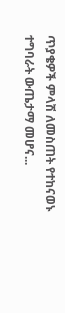ጥያቄዎች ምላሽ ለመስጠት የተከናወኑ ተግባራት ውጤታማ መሆና...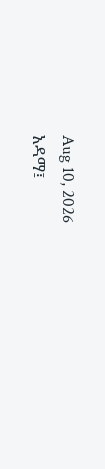Aug 10, 2026
አዳማ፤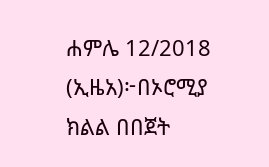ሐምሌ 12/2018 (ኢዜአ)፦በኦሮሚያ ክልል በበጀት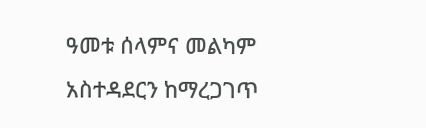ዓመቱ ሰላምና መልካም አስተዳደርን ከማረጋገጥ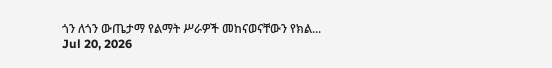ጎን ለጎን ውጤታማ የልማት ሥራዎች መከናወናቸውን የክል...
Jul 20, 2026